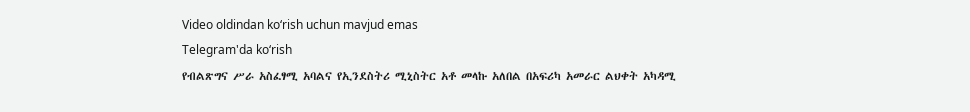Video oldindan ko‘rish uchun mavjud emas
Telegram'da ko‘rish
የብልጽግና ሥራ አስፈፃሚ አባልና የኢንደስትሪ ሚኒስትር አቶ መላኩ አለበል በአፍሪካ አመራር ልህቀት አካዳሚ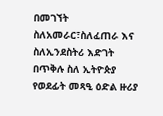በመገኘት ስለአመራር፣ስለፈጠራ እና ስለኢንደስትሪ እድገት በጥቅሉ ስለ ኢትዮጵያ የወደፊት መጻዒ ዕድል ዙሪያ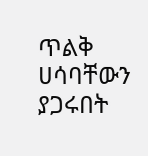ጥልቅ ሀሳባቸውን ያጋሩበት